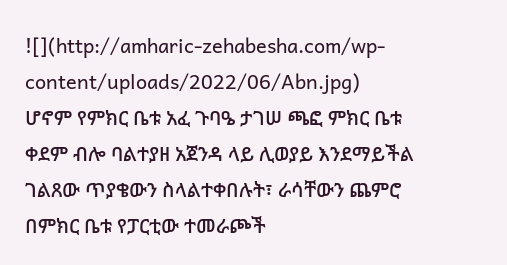![](http://amharic-zehabesha.com/wp-content/uploads/2022/06/Abn.jpg)
ሆኖም የምክር ቤቱ አፈ ጉባዔ ታገሠ ጫፎ ምክር ቤቱ ቀደም ብሎ ባልተያዘ አጀንዳ ላይ ሊወያይ እንደማይችል ገልጸው ጥያቄውን ስላልተቀበሉት፣ ራሳቸውን ጨምሮ በምክር ቤቱ የፓርቲው ተመራጮች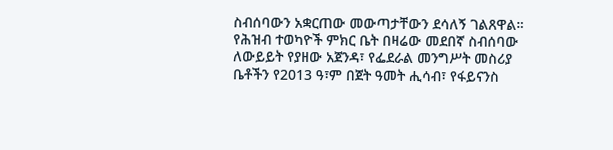ስብሰባውን አቋርጠው መውጣታቸውን ደሳለኝ ገልጸዋል።
የሕዝብ ተወካዮች ምክር ቤት በዛሬው መደበኛ ስብሰባው ለውይይት የያዘው አጀንዳ፣ የፌደራል መንግሥት መስሪያ ቤቶችን የ2013 ዓ፣ም በጀት ዓመት ሒሳብ፣ የፋይናንስ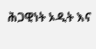ሕጋዊነት ኦዲት እና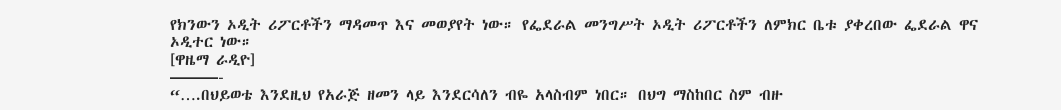የክንውን ኦዲት ሪፖርቶችን ማዳመጥ እና መወያየት ነው። የፌደራል መንግሥት ኦዲት ሪፖርቶችን ለምክር ቤቱ ያቀረበው ፌደራል ዋና ኦዲተር ነው።
[ዋዜማ ራዲዮ]
———-
“….በህይወቴ እንደዚህ የአራጅ ዘመን ላይ እንደርሳለን ብዬ አላስብም ነበር። በህግ ማስከበር ስም ብዙ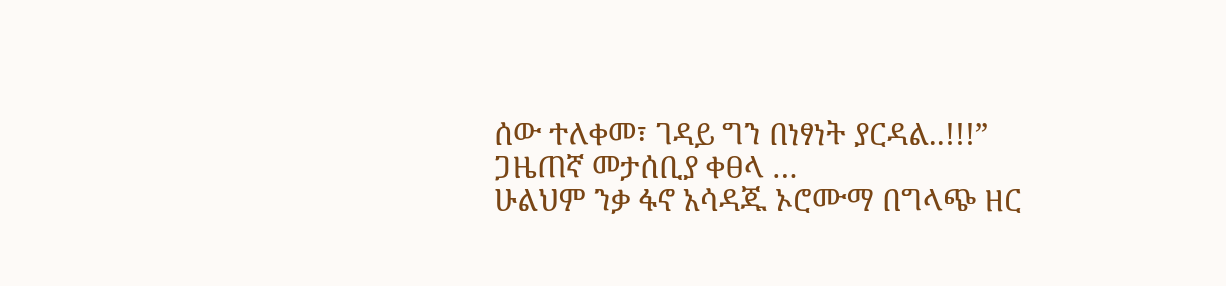ሰው ተለቀመ፣ ገዳይ ግን በነፃነት ያርዳል..!!!”
ጋዜጠኛ መታሰቢያ ቀፀላ …
ሁልህም ንቃ ፋኖ አሳዳጁ ኦሮሙማ በግላጭ ዘር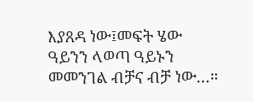እያጸዳ ነው፤መፍት ሄው ዓይንን ላወጣ ዓይኑን መመንገል ብቻና ብቻ ነው…።